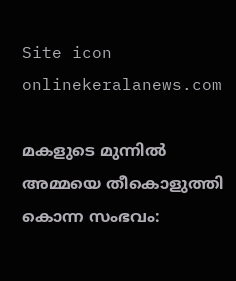Site icon onlinekeralanews.com

മകളുടെ മുന്നിൽ അമ്മയെ തീകൊളുത്തി കൊന്ന സംഭവം: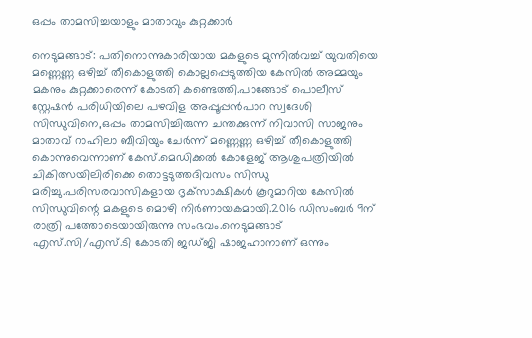ഒപ്പം താമസിച്ചയാളും മാതാവും കുറ്റക്കാർ

നെടുമങ്ങാട്: പതിനൊന്നുകാരിയായ മകളുടെ മുന്നിൽവച്ച് യുവതിയെ മണ്ണെണ്ണ ഒഴിച്ച് തീകൊളുത്തി കൊല്ലപ്പെടുത്തിയ കേസിൽ അമ്മയും മകനും കുറ്റക്കാരെന്ന് കോടതി കണ്ടെത്തി.പാങ്ങോട് പൊലീസ് സ്റ്റേഷൻ പരിധിയിലെ പഴവിള അപ്പൂപ്പൻപാറ സ്വദേശി സിന്ധുവിനെ,ഒപ്പം താമസിച്ചിരുന്ന ചന്തക്കുന്ന് നിവാസി സാജനും മാതാവ് റാഹിലാ ബീവിയും ചേർന്ന് മണ്ണെണ്ണ ഒഴിച്ച് തീകൊളുത്തി കൊന്നുവെന്നാണ് കേസ്.മെഡിക്കൽ കോളേജ് ആശുപത്രിയിൽ ചികിത്സയിലിരിക്കെ തൊട്ടടുത്തദിവസം സിന്ധു മരിച്ചു.പരിസരവാസികളായ ദൃക്‌സാക്ഷികൾ കൂറുമാറിയ കേസിൽ സിന്ധുവിന്റെ മകളുടെ മൊഴി നിർണായകമായി.2016 ഡിസംബർ 9ന് രാത്രി പത്തോടെയായിരുന്നു സംഭവം.നെടുമങ്ങാട് എസ്.സി/എസ്.ടി കോടതി ജഡ്ജി ഷാജഹാനാണ് ഒന്നും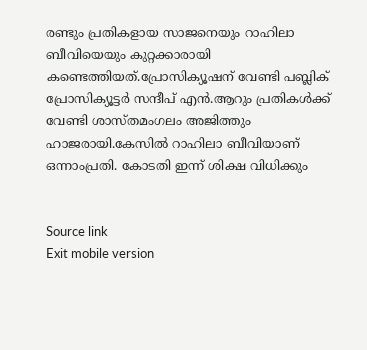രണ്ടും പ്രതികളായ സാജനെയും റാഹിലാ ബീവിയെയും കുറ്റക്കാരായി കണ്ടെത്തിയത്.പ്രോസിക്യൂഷന് വേണ്ടി പബ്ലിക് പ്രോസിക്യൂട്ടർ സന്ദീപ് എൻ.ആറും പ്രതികൾക്ക് വേണ്ടി ശാസ്തമംഗലം അജിത്തും ഹാജരായി.കേസിൽ റാഹിലാ ബീവിയാണ് ഒന്നാംപ്രതി. കോടതി ഇന്ന് ശിക്ഷ വിധിക്കും


Source link
Exit mobile version